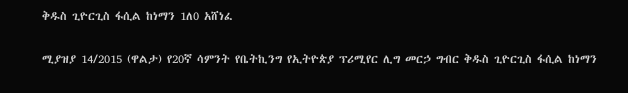ቅዱስ ጊዮርጊስ ፋሲል ከነማን 1ለ0 አሸነፈ

ሚያዝያ 14/2015 (ዋልታ) የ20ኛ ሳምንት የቤትኪንግ የኢትዮጵያ ፕሪሚየር ሊግ መርኃ ግብር ቅዱስ ጊዮርጊስ ፋሲል ከነማን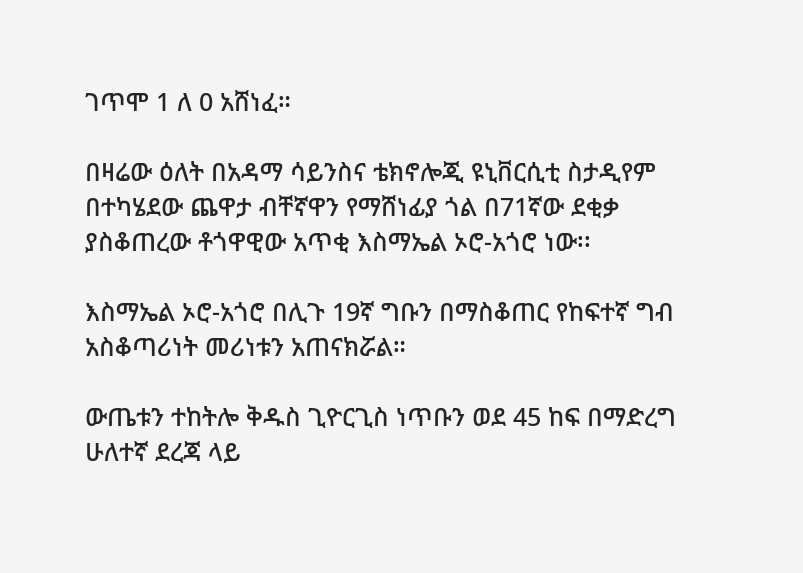ገጥሞ 1 ለ 0 አሸነፈ።

በዛሬው ዕለት በአዳማ ሳይንስና ቴክኖሎጂ ዩኒቨርሲቲ ስታዲየም በተካሄደው ጨዋታ ብቸኛዋን የማሸነፊያ ጎል በ71ኛው ደቂቃ ያስቆጠረው ቶጎዋዊው አጥቂ እስማኤል ኦሮ-አጎሮ ነው፡፡

እስማኤል ኦሮ-አጎሮ በሊጉ 19ኛ ግቡን በማስቆጠር የከፍተኛ ግብ አስቆጣሪነት መሪነቱን አጠናክሯል።

ውጤቱን ተከትሎ ቅዱስ ጊዮርጊስ ነጥቡን ወደ 45 ከፍ በማድረግ ሁለተኛ ደረጃ ላይ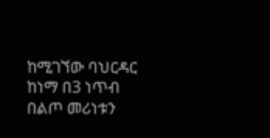ከሚገኘው ባህርዳር ከነማ በ3 ነጥብ በልጦ መሪነቱን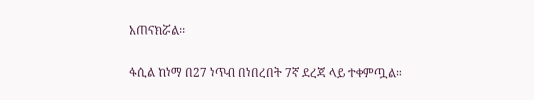አጠናክሯል፡፡

ፋሲል ከነማ በ27 ነጥብ በነበረበት 7ኛ ደረጃ ላይ ተቀምጧል።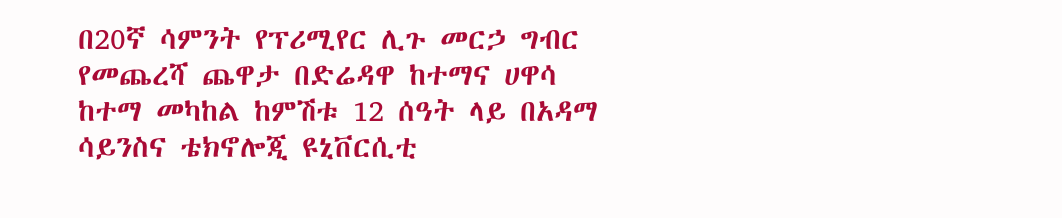በ20ኛ ሳምንት የፕሪሚየር ሊጉ መርኃ ግብር የመጨረሻ ጨዋታ በድሬዳዋ ከተማና ሀዋሳ ከተማ መካከል ከምሽቱ 12 ሰዓት ላይ በአዳማ ሳይንስና ቴክኖሎጂ ዩኒቨርሲቲ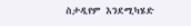ስታዲየም እንደሚካሄድ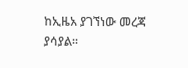ከኢዜአ ያገኘነው መረጃ ያሳያል።